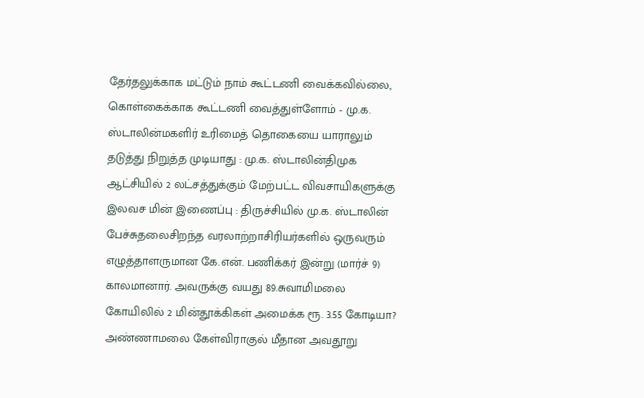தேர்தலுக்காக மட்டும் நாம் கூட்டணி வைக்கவில்லை, கொள்கைக்காக கூட்டணி வைத்துள்ளோம் - மு.க. ஸ்டாலின்மகளிர் உரிமைத் தொகையை யாராலும் தடுத்து நிறுத்த முடியாது : மு.க. ஸ்டாலின்திமுக ஆட்சியில் 2 லட்சத்துக்கும் மேற்பட்ட விவசாயிகளுக்கு இலவச மின் இணைப்பு : திருச்சியில் மு.க. ஸ்டாலின் பேச்சுதலைசிறந்த வரலாற்றாசிரியர்களில் ஒருவரும் எழுத்தாளருமான கே.என். பணிக்கர் இன்று (மார்ச் 9) காலமானார். அவருக்கு வயது 89.சுவாமிமலை கோயிலில் 2 மின்தூக்கிகள் அமைக்க ரூ. 3.55 கோடியா? அண்ணாமலை கேள்விராகுல் மீதான அவதூறு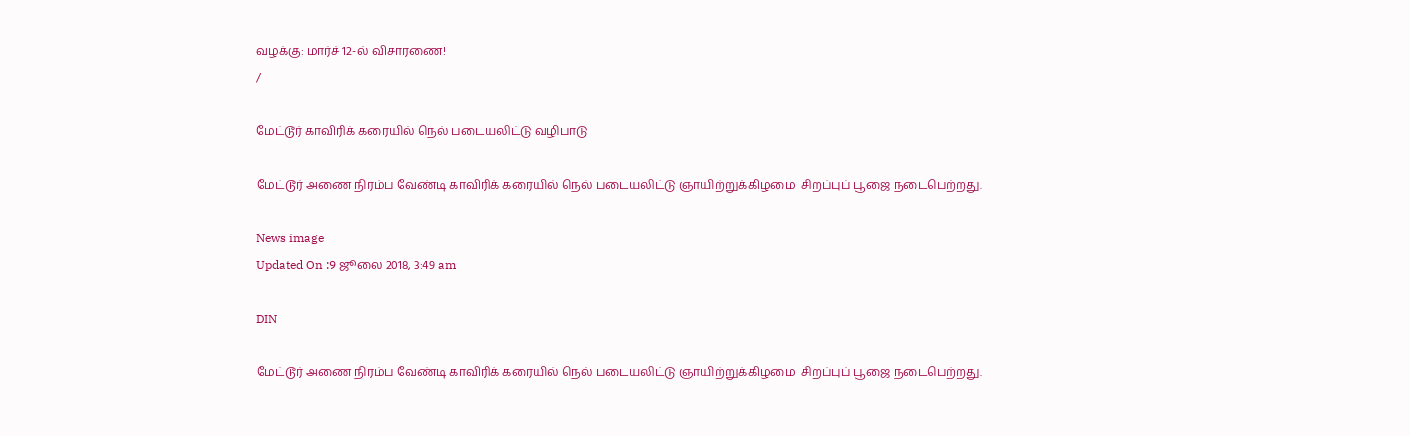வழக்கு: மார்ச் 12-ல் விசாரணை!
/

மேட்டூர் காவிரிக் கரையில் நெல் படையலிட்டு வழிபாடு

மேட்டூர் அணை நிரம்ப வேண்டி காவிரிக் கரையில் நெல் படையலிட்டு ஞாயிற்றுக்கிழமை  சிறப்புப் பூஜை நடைபெற்றது.

News image
Updated On :9 ஜூலை 2018, 3:49 am

DIN

மேட்டூர் அணை நிரம்ப வேண்டி காவிரிக் கரையில் நெல் படையலிட்டு ஞாயிற்றுக்கிழமை  சிறப்புப் பூஜை நடைபெற்றது.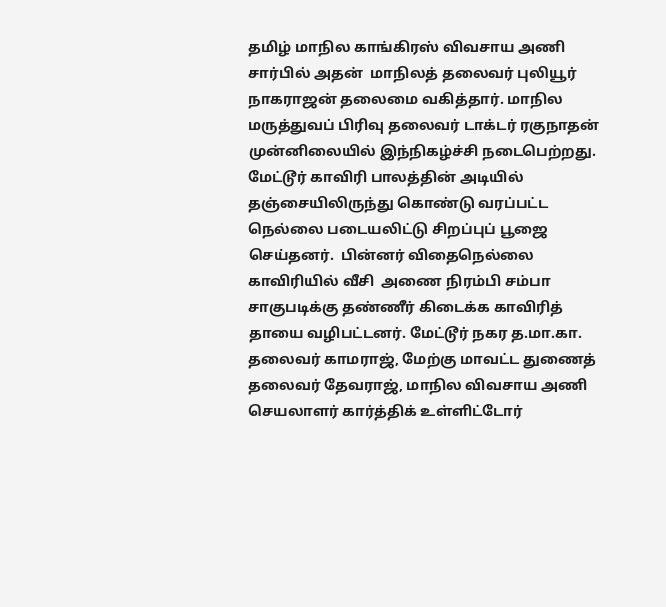தமிழ் மாநில காங்கிரஸ் விவசாய அணி சார்பில் அதன்  மாநிலத் தலைவர் புலியூர் நாகராஜன் தலைமை வகித்தார். மாநில மருத்துவப் பிரிவு தலைவர் டாக்டர் ரகுநாதன் முன்னிலையில் இந்நிகழ்ச்சி நடைபெற்றது. மேட்டூர் காவிரி பாலத்தின் அடியில் தஞ்சையிலிருந்து கொண்டு வரப்பட்ட நெல்லை படையலிட்டு சிறப்புப் பூஜை செய்தனர்.  பின்னர் விதைநெல்லை காவிரியில் வீசி  அணை நிரம்பி சம்பா சாகுபடிக்கு தண்ணீர் கிடைக்க காவிரித் தாயை வழிபட்டனர். மேட்டூர் நகர த.மா.கா. தலைவர் காமராஜ், மேற்கு மாவட்ட துணைத் தலைவர் தேவராஜ், மாநில விவசாய அணி செயலாளர் கார்த்திக் உள்ளிட்டோர்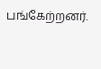பங்கேற்றனர்.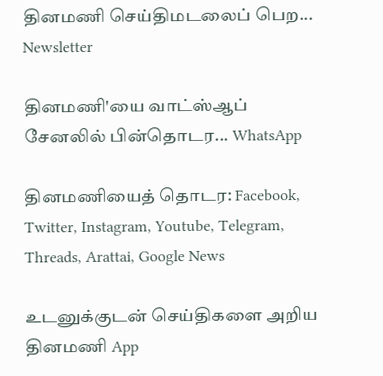தினமணி செய்திமடலைப் பெற... Newsletter

தினமணி'யை வாட்ஸ்ஆப் சேனலில் பின்தொடர... WhatsApp

தினமணியைத் தொடர: Facebook, Twitter, Instagram, Youtube, Telegram, Threads, Arattai, Google News

உடனுக்குடன் செய்திகளை அறிய தினமணி App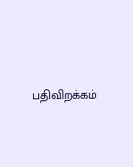பதிவிறக்கம்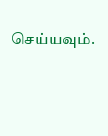செய்யவும்.